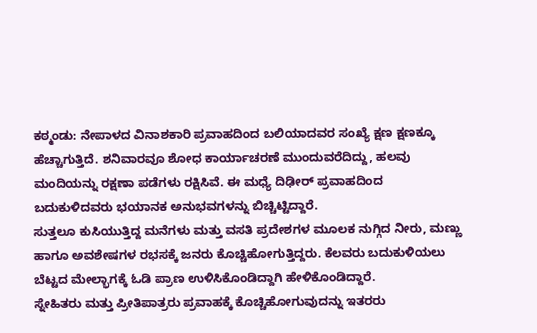ಕಠ್ಮಂಡು: ನೇಪಾಳದ ವಿನಾಶಕಾರಿ ಪ್ರವಾಹದಿಂದ ಬಲಿಯಾದವರ ಸಂಖ್ಯೆ ಕ್ಷಣ ಕ್ಷಣಕ್ಕೂ ಹೆಚ್ಚಾಗುತ್ತಿದೆ. ಶನಿವಾರವೂ ಶೋಧ ಕಾರ್ಯಾಚರಣೆ ಮುಂದುವರೆದಿದ್ದು, ಹಲವು ಮಂದಿಯನ್ನು ರಕ್ಷಣಾ ಪಡೆಗಳು ರಕ್ಷಿಸಿವೆ. ಈ ಮಧ್ಯೆ ದಿಢೀರ್ ಪ್ರವಾಹದಿಂದ ಬದುಕುಳಿದವರು ಭಯಾನಕ ಅನುಭವಗಳನ್ನು ಬಿಚ್ಚಿಟ್ಟಿದ್ದಾರೆ.
ಸುತ್ತಲೂ ಕುಸಿಯುತ್ತಿದ್ದ ಮನೆಗಳು ಮತ್ತು ವಸತಿ ಪ್ರದೇಶಗಳ ಮೂಲಕ ನುಗ್ಗಿದ ನೀರು, ಮಣ್ಣು ಹಾಗೂ ಅವಶೇಷಗಳ ರಭಸಕ್ಕೆ ಜನರು ಕೊಚ್ಚಿಹೋಗುತ್ತಿದ್ದರು. ಕೆಲವರು ಬದುಕುಳಿಯಲು ಬೆಟ್ಟದ ಮೇಲ್ಭಾಗಕ್ಕೆ ಓಡಿ ಪ್ರಾಣ ಉಳಿಸಿಕೊಂಡಿದ್ದಾಗಿ ಹೇಳಿಕೊಂಡಿದ್ದಾರೆ.
ಸ್ನೇಹಿತರು ಮತ್ತು ಪ್ರೀತಿಪಾತ್ರರು ಪ್ರವಾಹಕ್ಕೆ ಕೊಚ್ಚಿಹೋಗುವುದನ್ನು ಇತರರು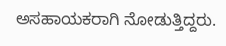ಅಸಹಾಯಕರಾಗಿ ನೋಡುತ್ತಿದ್ದರು.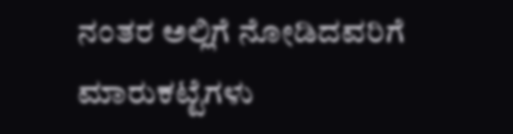ನಂತರ ಅಲ್ಲಿಗೆ ನೋಡಿದವರಿಗೆ ಮಾರುಕಟ್ಟೆಗಳು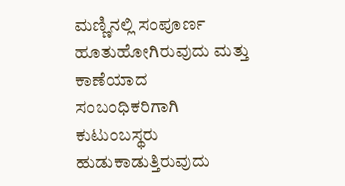ಮಣ್ಣಿನಲ್ಲಿ ಸಂಪೂರ್ಣ ಹೂತುಹೋಗಿರುವುದು ಮತ್ತು ಕಾಣೆಯಾದ ಸಂಬಂಧಿಕರಿಗಾಗಿ ಕುಟುಂಬಸ್ಥರು ಹುಡುಕಾಡುತ್ತಿರುವುದು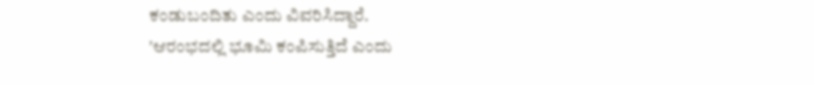ಕಂಡುಬಂದಿತು ಎಂದು ವಿವರಿಸಿದ್ದಾರೆ.
'ಆರಂಭದಲ್ಲಿ ಭೂಮಿ ಕಂಪಿಸುತ್ತಿದೆ ಎಂದು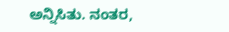ಅನ್ನಿಸಿತು. ನಂತರ,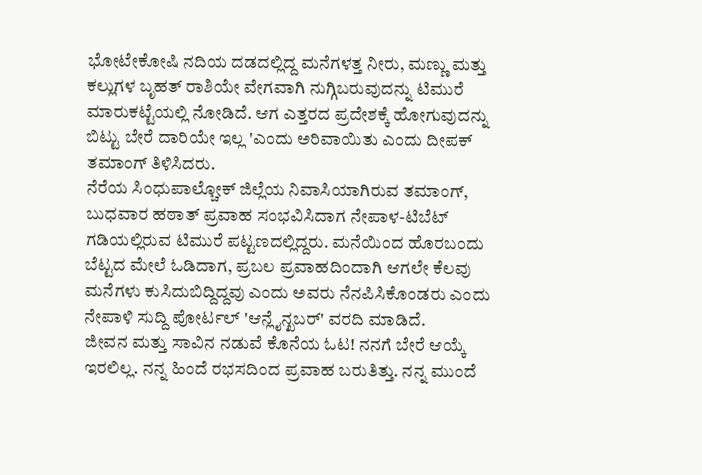ಭೋಟೇಕೋಷಿ ನದಿಯ ದಡದಲ್ಲಿದ್ದ ಮನೆಗಳತ್ತ ನೀರು, ಮಣ್ಣು ಮತ್ತು ಕಲ್ಲುಗಳ ಬೃಹತ್ ರಾಶಿಯೇ ವೇಗವಾಗಿ ನುಗ್ಗಿಬರುವುದನ್ನು ಟಿಮುರೆ ಮಾರುಕಟ್ಟೆಯಲ್ಲಿ ನೋಡಿದೆ. ಆಗ ಎತ್ತರದ ಪ್ರದೇಶಕ್ಕೆ ಹೋಗುವುದನ್ನು ಬಿಟ್ಟು ಬೇರೆ ದಾರಿಯೇ ಇಲ್ಲ 'ಎಂದು ಅರಿವಾಯಿತು ಎಂದು ದೀಪಕ್ ತಮಾಂಗ್ ತಿಳಿಸಿದರು.
ನೆರೆಯ ಸಿಂಧುಪಾಲ್ಚೋಕ್ ಜಿಲ್ಲೆಯ ನಿವಾಸಿಯಾಗಿರುವ ತಮಾಂಗ್, ಬುಧವಾರ ಹಠಾತ್ ಪ್ರವಾಹ ಸಂಭವಿಸಿದಾಗ ನೇಪಾಳ-ಟಿಬೆಟ್ ಗಡಿಯಲ್ಲಿರುವ ಟಿಮುರೆ ಪಟ್ಟಣದಲ್ಲಿದ್ದರು. ಮನೆಯಿಂದ ಹೊರಬಂದು ಬೆಟ್ಟದ ಮೇಲೆ ಓಡಿದಾಗ, ಪ್ರಬಲ ಪ್ರವಾಹದಿಂದಾಗಿ ಆಗಲೇ ಕೆಲವು ಮನೆಗಳು ಕುಸಿದುಬಿದ್ದಿದ್ದವು ಎಂದು ಅವರು ನೆನಪಿಸಿಕೊಂಡರು ಎಂದು ನೇಪಾಳಿ ಸುದ್ದಿ ಪೋರ್ಟಲ್ 'ಆನ್ಲೈನ್ಖಬರ್' ವರದಿ ಮಾಡಿದೆ.
ಜೀವನ ಮತ್ತು ಸಾವಿನ ನಡುವೆ ಕೊನೆಯ ಓಟ! ನನಗೆ ಬೇರೆ ಆಯ್ಕೆ ಇರಲಿಲ್ಲ. ನನ್ನ ಹಿಂದೆ ರಭಸದಿಂದ ಪ್ರವಾಹ ಬರುತಿತ್ತು. ನನ್ನ ಮುಂದೆ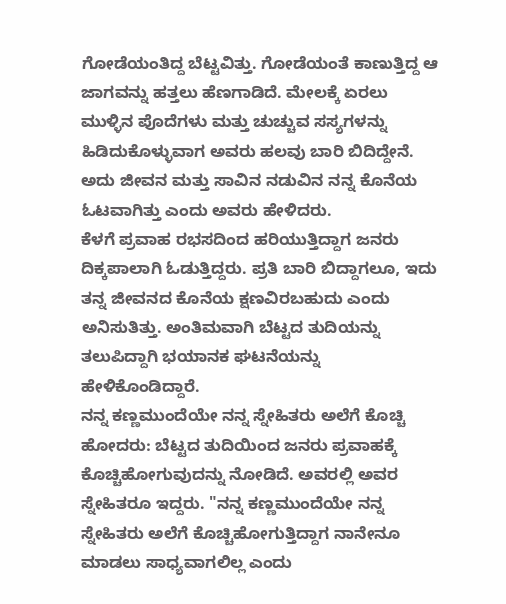ಗೋಡೆಯಂತಿದ್ದ ಬೆಟ್ಟವಿತ್ತು. ಗೋಡೆಯಂತೆ ಕಾಣುತ್ತಿದ್ದ ಆ ಜಾಗವನ್ನು ಹತ್ತಲು ಹೆಣಗಾಡಿದೆ. ಮೇಲಕ್ಕೆ ಏರಲು ಮುಳ್ಳಿನ ಪೊದೆಗಳು ಮತ್ತು ಚುಚ್ಚುವ ಸಸ್ಯಗಳನ್ನು ಹಿಡಿದುಕೊಳ್ಳುವಾಗ ಅವರು ಹಲವು ಬಾರಿ ಬಿದಿದ್ದೇನೆ. ಅದು ಜೀವನ ಮತ್ತು ಸಾವಿನ ನಡುವಿನ ನನ್ನ ಕೊನೆಯ ಓಟವಾಗಿತ್ತು ಎಂದು ಅವರು ಹೇಳಿದರು.
ಕೆಳಗೆ ಪ್ರವಾಹ ರಭಸದಿಂದ ಹರಿಯುತ್ತಿದ್ದಾಗ ಜನರು ದಿಕ್ಕಪಾಲಾಗಿ ಓಡುತ್ತಿದ್ದರು. ಪ್ರತಿ ಬಾರಿ ಬಿದ್ದಾಗಲೂ, ಇದು ತನ್ನ ಜೀವನದ ಕೊನೆಯ ಕ್ಷಣವಿರಬಹುದು ಎಂದು ಅನಿಸುತಿತ್ತು. ಅಂತಿಮವಾಗಿ ಬೆಟ್ಟದ ತುದಿಯನ್ನು ತಲುಪಿದ್ದಾಗಿ ಭಯಾನಕ ಘಟನೆಯನ್ನು ಹೇಳಿಕೊಂಡಿದ್ದಾರೆ.
ನನ್ನ ಕಣ್ಣಮುಂದೆಯೇ ನನ್ನ ಸ್ನೇಹಿತರು ಅಲೆಗೆ ಕೊಚ್ಚಿ ಹೋದರು: ಬೆಟ್ಟದ ತುದಿಯಿಂದ ಜನರು ಪ್ರವಾಹಕ್ಕೆ ಕೊಚ್ಚಿಹೋಗುವುದನ್ನು ನೋಡಿದೆ. ಅವರಲ್ಲಿ ಅವರ ಸ್ನೇಹಿತರೂ ಇದ್ದರು. "ನನ್ನ ಕಣ್ಣಮುಂದೆಯೇ ನನ್ನ ಸ್ನೇಹಿತರು ಅಲೆಗೆ ಕೊಚ್ಚಿಹೋಗುತ್ತಿದ್ದಾಗ ನಾನೇನೂ ಮಾಡಲು ಸಾಧ್ಯವಾಗಲಿಲ್ಲ ಎಂದು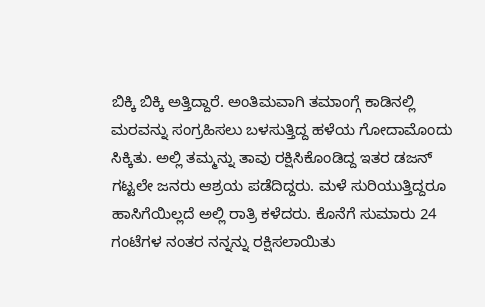ಬಿಕ್ಕಿ ಬಿಕ್ಕಿ ಅತ್ತಿದ್ದಾರೆ. ಅಂತಿಮವಾಗಿ ತಮಾಂಗ್ಗೆ ಕಾಡಿನಲ್ಲಿ ಮರವನ್ನು ಸಂಗ್ರಹಿಸಲು ಬಳಸುತ್ತಿದ್ದ ಹಳೆಯ ಗೋದಾಮೊಂದು ಸಿಕ್ಕಿತು. ಅಲ್ಲಿ ತಮ್ಮನ್ನು ತಾವು ರಕ್ಷಿಸಿಕೊಂಡಿದ್ದ ಇತರ ಡಜನ್ ಗಟ್ಟಲೇ ಜನರು ಆಶ್ರಯ ಪಡೆದಿದ್ದರು. ಮಳೆ ಸುರಿಯುತ್ತಿದ್ದರೂ ಹಾಸಿಗೆಯಿಲ್ಲದೆ ಅಲ್ಲಿ ರಾತ್ರಿ ಕಳೆದರು. ಕೊನೆಗೆ ಸುಮಾರು 24 ಗಂಟೆಗಳ ನಂತರ ನನ್ನನ್ನು ರಕ್ಷಿಸಲಾಯಿತು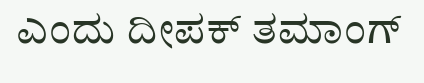ಎಂದು ದೀಪಕ್ ತಮಾಂಗ್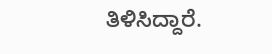ತಿಳಿಸಿದ್ದಾರೆ.